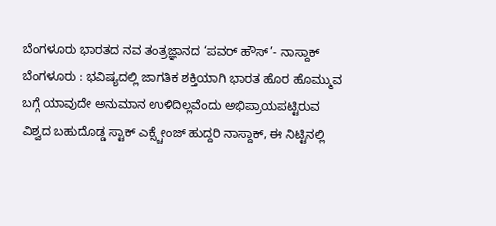ಬೆಂಗಳೂರು ಭಾರತದ ನವ ತಂತ್ರಜ್ಞಾನದ ‘ಪವರ್ ಹೌಸ್’- ನಾಸ್ದಾಕ್
ಬೆಂಗಳೂರು : ಭವಿಷ್ಯದಲ್ಲಿ ಜಾಗತಿಕ ಶಕ್ತಿಯಾಗಿ ಭಾರತ ಹೊರ ಹೊಮ್ಮುವ ಬಗ್ಗೆ ಯಾವುದೇ ಅನುಮಾನ ಉಳಿದಿಲ್ಲವೆಂದು ಅಭಿಪ್ರಾಯಪಟ್ಟಿರುವ ವಿಶ್ವದ ಬಹುದೊಡ್ಡ ಸ್ಟಾಕ್ ಎಕ್ಸ್ಚೇಂಜ್ ಹುದ್ದರಿ ನಾಸ್ದಾಕ್, ಈ ನಿಟ್ಟಿನಲ್ಲಿ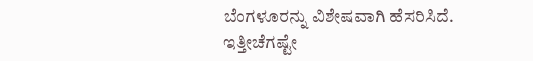ಬೆಂಗಳೂರನ್ನು ವಿಶೇಷವಾಗಿ ಹೆಸರಿಸಿದೆ.
ಇತ್ತೀಚೆಗಷ್ಟೇ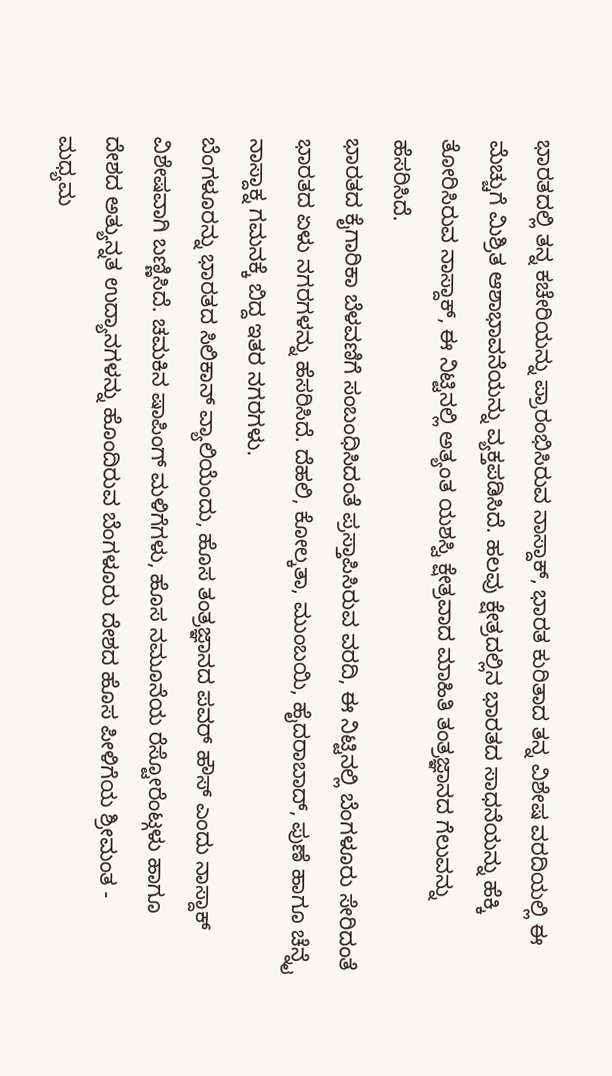ಭಾರತದಲ್ಲಿ ತನ್ನ ಕಚೇರಿಯನ್ನು ಪ್ರಾರಂಭಿಸಿರುವ ನಾಸ್ದಾಕ್, ಭಾರತ ಕುರಿತಾದ ತನ್ನ ವಿಶೇಷ ವರದಿಯಲ್ಲಿ ಈ ಮೆಚ್ಚುಗೆ ಮಿಶ್ರಿತ ಆಶಾಭಾವನೆಯನ್ನು ವ್ಯಕ್ತಪಡಿಸಿದೆ. ಹಲವು ಕ್ಷೇತ್ರದಲ್ಲಿನ ಭಾರತದ ಸಾಧನೆಯನ್ನು ಹೆಕ್ಕಿ ತೋರಿಸಿರುವ ನಾಸ್ದಾಕ್, ಈ ನಿಟ್ಟಿನಲ್ಲಿ ಅತ್ಯಂತ ಯಶಸ್ವಿ ಕ್ಷೇತ್ರವಾದ ಮಾಹಿತಿ ತಂತ್ರಜ್ಞಾನದ ಗೆಲುವನ್ನು ಹೆಸರಿಸಿದೆ.
ಭಾರತದ ಕೈಗಾರಿಕಾ ಬೆಳವಣಿಗೆ ಸಂಬಂಧಿಸಿದಂತೆ ಪ್ರಸ್ತಾಪಿಸಿರುವ ವರದಿ, ಈ ನಿಟ್ಟಿನಲ್ಲಿ ಬೆಂಗಳೂರು ಸೇರಿದಂತೆ ಭಾರತದ ಏಳು ನಗರಗಳನ್ನು ಹೆಸರಿಸಿದೆ. ದೆಹಲಿ, ಕೋಲ್ಕತಾ, ಮುಂಬಯಿ, ಹೈದರಾಬಾದ್, ಪುಣೆ ಹಾಗೂ ಚೆನ್ನೈ ನಾಸ್ದಾಕ್ನ ಗಮನಕ್ಕೆ ಬಿದ್ದ ಇತರ ನಗರಗಳು.
ಬೆಂಗಳೂರನ್ನು ಭಾರತದ ಸಿಲಿಕಾನ್ ವ್ಯಾಲಿಯೆಂದು, ಹೊಸ ತಂತ್ರಜ್ಞಾನದ ಪವರ್ ಹೌಸ್ ಎಂದು ನಾಸ್ದಾಕ್ ವಿಶೇಷವಾಗಿ ಬಣ್ಣಿಸಿದೆ. ಚಮಕಿನ ಷಾಪಿಂಗ್ ಮಳಿಗೆಗಳು, ಹೊಸ ನಮೂನೆಯ ರೆಸ್ಟೋರೆಂಟ್ಗಳು ಹಾಗೂ ದೇಶದ ಅತ್ಯುನ್ನತ ಉದ್ಯಾನಗಳನ್ನು ಹೊಂದಿರುವ ಬೆಂಗಳೂರು ದೇಶದ ಹೊಸ ಪೀಳಿಗೆಯ ಶ್ರೀಮಂತ - ಮಧ್ಯಮ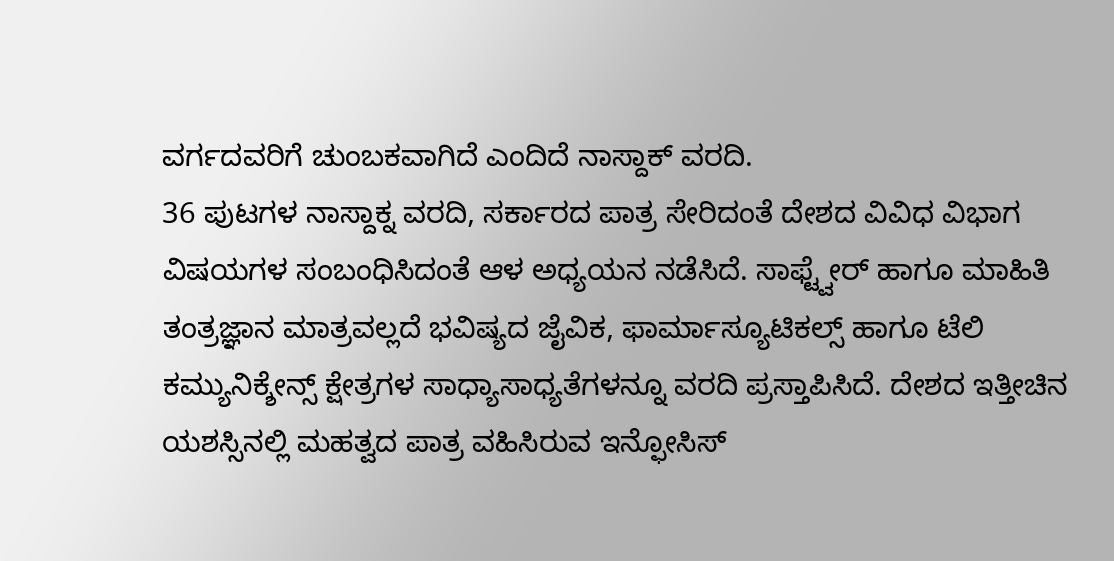ವರ್ಗದವರಿಗೆ ಚುಂಬಕವಾಗಿದೆ ಎಂದಿದೆ ನಾಸ್ದಾಕ್ ವರದಿ.
36 ಪುಟಗಳ ನಾಸ್ದಾಕ್ನ ವರದಿ, ಸರ್ಕಾರದ ಪಾತ್ರ ಸೇರಿದಂತೆ ದೇಶದ ವಿವಿಧ ವಿಭಾಗ ವಿಷಯಗಳ ಸಂಬಂಧಿಸಿದಂತೆ ಆಳ ಅಧ್ಯಯನ ನಡೆಸಿದೆ. ಸಾಫ್ಟ್ವೇರ್ ಹಾಗೂ ಮಾಹಿತಿ ತಂತ್ರಜ್ಞಾನ ಮಾತ್ರವಲ್ಲದೆ ಭವಿಷ್ಯದ ಜೈವಿಕ, ಫಾರ್ಮಾಸ್ಯೂಟಿಕಲ್ಸ್ ಹಾಗೂ ಟೆಲಿ ಕಮ್ಯುನಿಕ್ಶೇನ್ಸ್ ಕ್ಷೇತ್ರಗಳ ಸಾಧ್ಯಾಸಾಧ್ಯತೆಗಳನ್ನೂ ವರದಿ ಪ್ರಸ್ತಾಪಿಸಿದೆ. ದೇಶದ ಇತ್ತೀಚಿನ ಯಶಸ್ಸಿನಲ್ಲಿ ಮಹತ್ವದ ಪಾತ್ರ ವಹಿಸಿರುವ ಇನ್ಫೋಸಿಸ್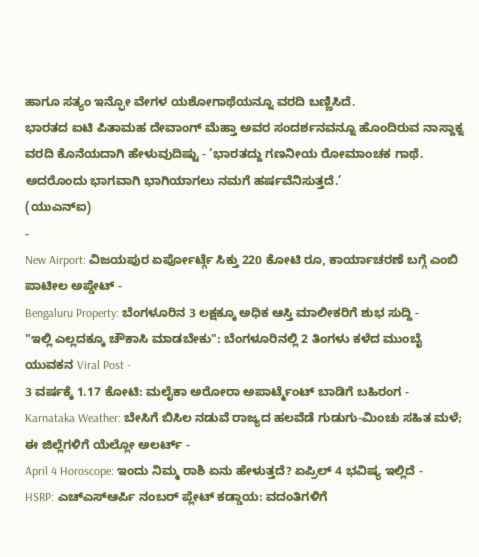ಹಾಗೂ ಸತ್ಯಂ ಇನ್ಫೋ ವೇಗಳ ಯಶೋಗಾಥೆಯನ್ನೂ ವರದಿ ಬಣ್ಣಿಸಿದೆ.
ಭಾರತದ ಐಟಿ ಪಿತಾಮಹ ದೇವಾಂಗ್ ಮೆಹ್ತಾ ಅವರ ಸಂದರ್ಶನವನ್ನೂ ಹೊಂದಿರುವ ನಾಸ್ದಾಕ್ನ ವರದಿ ಕೊನೆಯದಾಗಿ ಹೇಳುವುದಿಷ್ಟು - ‘ಭಾರತದ್ದು ಗಣನೀಯ ರೋಮಾಂಚಕ ಗಾಥೆ. ಅದರೊಂದು ಭಾಗವಾಗಿ ಭಾಗಿಯಾಗಲು ನಮಗೆ ಹರ್ಷವೆನಿಸುತ್ತದೆ.’
(ಯುಎನ್ಐ)
-
New Airport: ವಿಜಯಪುರ ಏರ್ಪೋರ್ಟ್ಗೆ ಸಿಕ್ತು 220 ಕೋಟಿ ರೂ, ಕಾರ್ಯಾಚರಣೆ ಬಗ್ಗೆ ಎಂಬಿ ಪಾಟೀಲ ಅಪ್ಡೇಟ್ -
Bengaluru Property: ಬೆಂಗಳೂರಿನ 3 ಲಕ್ಷಕ್ಕೂ ಅಧಿಕ ಆಸ್ತಿ ಮಾಲೀಕರಿಗೆ ಶುಭ ಸುದ್ದಿ -
"ಇಲ್ಲಿ ಎಲ್ಲದಕ್ಕೂ ಚೌಕಾಸಿ ಮಾಡಬೇಕು": ಬೆಂಗಳೂರಿನಲ್ಲಿ 2 ತಿಂಗಳು ಕಳೆದ ಮುಂಬೈ ಯುವಕನ Viral Post -
3 ವರ್ಷಕ್ಕೆ 1.17 ಕೋಟಿ: ಮಲೈಕಾ ಅರೋರಾ ಅಪಾರ್ಟ್ಮೆಂಟ್ ಬಾಡಿಗೆ ಬಹಿರಂಗ -
Karnataka Weather: ಬೇಸಿಗೆ ಬಿಸಿಲ ನಡುವೆ ರಾಜ್ಯದ ಹಲವೆಡೆ ಗುಡುಗು-ಮಿಂಚು ಸಹಿತ ಮಳೆ; ಈ ಜಿಲ್ಲೆಗಳಿಗೆ ಯೆಲ್ಲೋ ಅಲರ್ಟ್ -
April 4 Horoscope: ಇಂದು ನಿಮ್ಮ ರಾಶಿ ಏನು ಹೇಳುತ್ತದೆ? ಏಪ್ರಿಲ್ 4 ಭವಿಷ್ಯ ಇಲ್ಲಿದೆ -
HSRP: ಎಚ್ಎಸ್ಆರ್ಪಿ ನಂಬರ್ ಪ್ಲೇಟ್ ಕಡ್ಡಾಯ: ವದಂತಿಗಳಿಗೆ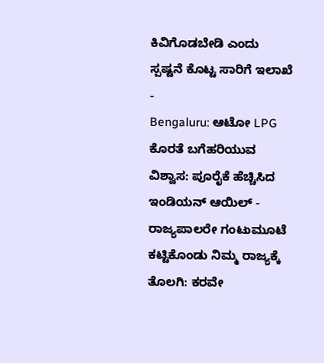ಕಿವಿಗೊಡಬೇಡಿ ಎಂದು ಸ್ಪಷ್ಟನೆ ಕೊಟ್ಟ ಸಾರಿಗೆ ಇಲಾಖೆ -
Bengaluru: ಆಟೋ LPG ಕೊರತೆ ಬಗೆಹರಿಯುವ ವಿಶ್ವಾಸ: ಪೂರೈಕೆ ಹೆಚ್ಚಿಸಿದ ಇಂಡಿಯನ್ ಆಯಿಲ್ -
ರಾಜ್ಯಪಾಲರೇ ಗಂಟುಮೂಟೆ ಕಟ್ಟಿಕೊಂಡು ನಿಮ್ಮ ರಾಜ್ಯಕ್ಕೆ ತೊಲಗಿ: ಕರವೇ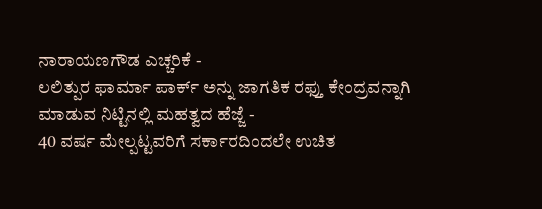ನಾರಾಯಣಗೌಡ ಎಚ್ಚರಿಕೆ -
ಲಲಿತ್ಪುರ ಫಾರ್ಮಾ ಪಾರ್ಕ್ ಅನ್ನು ಜಾಗತಿಕ ರಫ್ತು ಕೇಂದ್ರವನ್ನಾಗಿ ಮಾಡುವ ನಿಟ್ಟಿನಲ್ಲಿ ಮಹತ್ವದ ಹೆಜ್ಜೆ -
40 ವರ್ಷ ಮೇಲ್ಪಟ್ಟವರಿಗೆ ಸರ್ಕಾರದಿಂದಲೇ ಉಚಿತ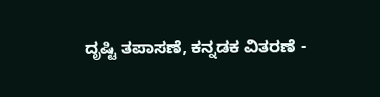ದೃಷ್ಟಿ ತಪಾಸಣೆ, ಕನ್ನಡಕ ವಿತರಣೆ -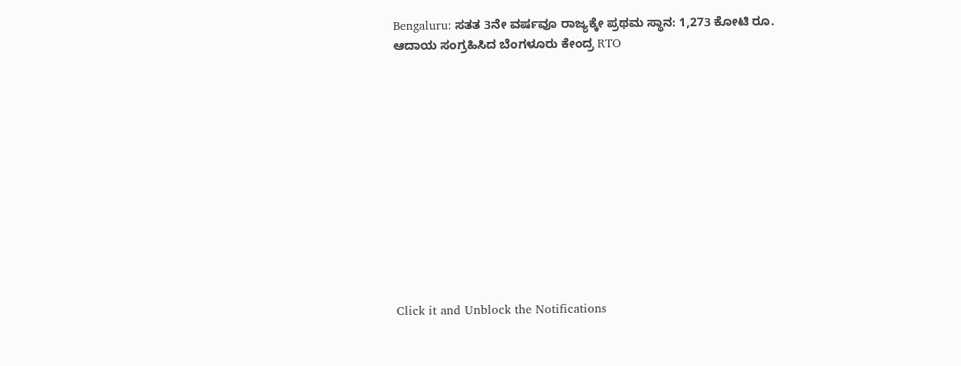Bengaluru: ಸತತ 3ನೇ ವರ್ಷವೂ ರಾಜ್ಯಕ್ಕೇ ಪ್ರಥಮ ಸ್ಥಾನ: 1,273 ಕೋಟಿ ರೂ. ಆದಾಯ ಸಂಗ್ರಹಿಸಿದ ಬೆಂಗಳೂರು ಕೇಂದ್ರ RTO












Click it and Unblock the Notifications